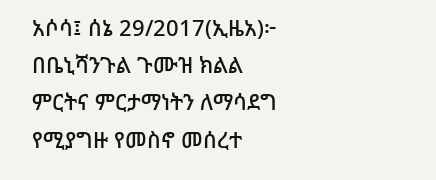አሶሳ፤ ሰኔ 29/2017(ኢዜአ)፦ በቤኒሻንጉል ጉሙዝ ክልል ምርትና ምርታማነትን ለማሳደግ የሚያግዙ የመስኖ መሰረተ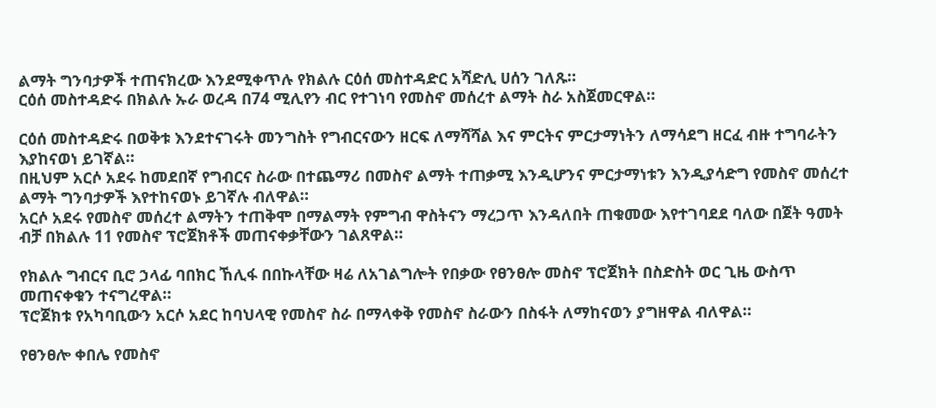ልማት ግንባታዎች ተጠናክረው እንደሚቀጥሉ የክልሉ ርዕሰ መስተዳድር አሻድሊ ሀሰን ገለጹ።
ርዕሰ መስተዳድሩ በክልሉ ኡራ ወረዳ በ74 ሚሊየን ብር የተገነባ የመስኖ መሰረተ ልማት ስራ አስጀመርዋል።

ርዕሰ መስተዳድሩ በወቅቱ እንደተናገሩት መንግስት የግብርናውን ዘርፍ ለማሻሻል እና ምርትና ምርታማነትን ለማሳደግ ዘርፈ ብዙ ተግባራትን እያከናወነ ይገኛል።
በዚህም አርሶ አደሩ ከመደበኛ የግብርና ስራው በተጨማሪ በመስኖ ልማት ተጠቃሚ እንዲሆንና ምርታማነቱን እንዲያሳድግ የመስኖ መሰረተ ልማት ግንባታዎች እየተከናወኑ ይገኛሉ ብለዋል።
አርሶ አደሩ የመስኖ መሰረተ ልማትን ተጠቅሞ በማልማት የምግብ ዋስትናን ማረጋጥ እንዳለበት ጠቁመው እየተገባደደ ባለው በጀት ዓመት ብቻ በክልሉ 11 የመስኖ ፕሮጀክቶች መጠናቀቃቸውን ገልጸዋል።

የክልሉ ግብርና ቢሮ ኃላፊ ባበክር ኸሊፋ በበኩላቸው ዛሬ ለአገልግሎት የበቃው የፀንፀሎ መስኖ ፕሮጀክት በስድስት ወር ጊዜ ውስጥ መጠናቀቁን ተናግረዋል።
ፕሮጀክቱ የአካባቢውን አርሶ አደር ከባህላዊ የመስኖ ስራ በማላቀቅ የመስኖ ስራውን በስፋት ለማከናወን ያግዘዋል ብለዋል።

የፀንፀሎ ቀበሌ የመስኖ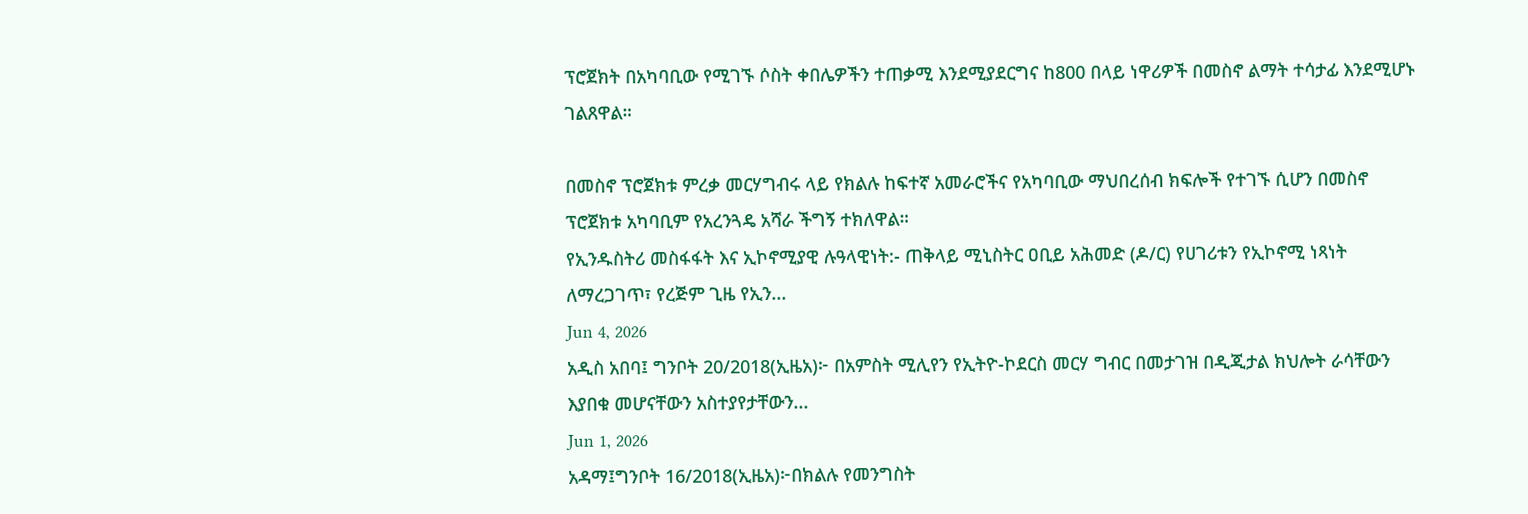ፕሮጀክት በአካባቢው የሚገኙ ሶስት ቀበሌዎችን ተጠቃሚ እንደሚያደርግና ከ800 በላይ ነዋሪዎች በመስኖ ልማት ተሳታፊ እንደሚሆኑ ገልጸዋል።

በመስኖ ፕሮጀክቱ ምረቃ መርሃግብሩ ላይ የክልሉ ከፍተኛ አመራሮችና የአካባቢው ማህበረሰብ ክፍሎች የተገኙ ሲሆን በመስኖ ፕሮጀክቱ አካባቢም የአረንጓዴ አሻራ ችግኝ ተክለዋል።
የኢንዱስትሪ መስፋፋት እና ኢኮኖሚያዊ ሉዓላዊነት:- ጠቅላይ ሚኒስትር ዐቢይ አሕመድ (ዶ/ር) የሀገሪቱን የኢኮኖሚ ነጻነት ለማረጋገጥ፣ የረጅም ጊዜ የኢን...
Jun 4, 2026
አዲስ አበባ፤ ግንቦት 20/2018(ኢዜአ)፦ በአምስት ሚሊየን የኢትዮ-ኮደርስ መርሃ ግብር በመታገዝ በዲጂታል ክህሎት ራሳቸውን እያበቁ መሆናቸውን አስተያየታቸውን...
Jun 1, 2026
አዳማ፤ግንቦት 16/2018(ኢዜአ)፦በክልሉ የመንግስት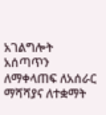አገልግሎት አሰጣጥን ለማቀላጠፍ ለአሰራር ማሻሻያና ለተቋማት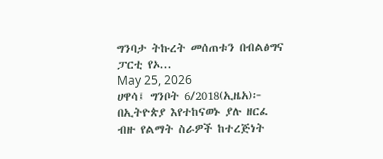ግንባታ ትኩረት መሰጠቱን በብልፅግና ፓርቲ የኦ...
May 25, 2026
ሀዋሳ፤ ግንቦት 6/2018(ኢዜአ)፦ በኢትዮጵያ እየተከናወኑ ያሉ ዘርፈ ብዙ የልማት ስራዎች ከተረጅነት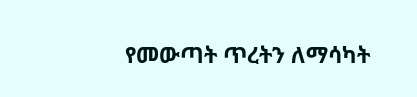የመውጣት ጥረትን ለማሳካት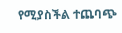የሚያስችል ተጨባጭ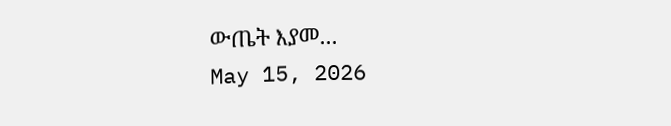ውጤት እያመ...
May 15, 2026